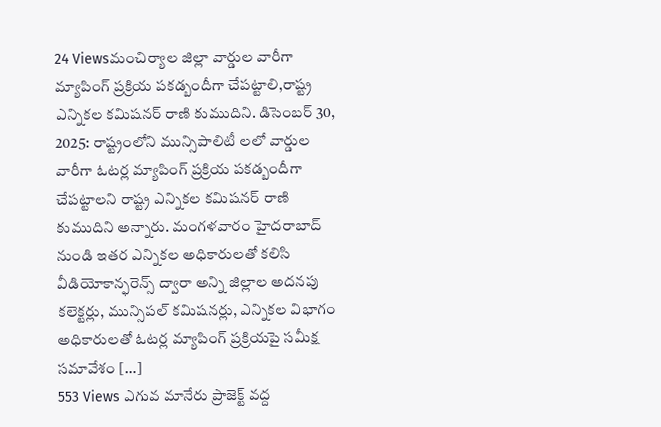24 Viewsమంచిర్యాల జిల్లా వార్డుల వారీగా మ్యాపింగ్ ప్రక్రియ పకడ్బందీగా చేపట్టాలి,రాష్ట్ర ఎన్నికల కమిషనర్ రాణి కుముదిని. డిసెంబర్ 30, 2025: రాష్ట్రంలోని మున్సిపాలిటీ లలో వార్డుల వారీగా ఓటర్ల మ్యాపింగ్ ప్రక్రియ పకడ్బందీగా చేపట్టాలని రాష్ట్ర ఎన్నికల కమిషనర్ రాణి కుముదిని అన్నారు. మంగళవారం హైదరాబాద్ నుండి ఇతర ఎన్నికల అధికారులతో కలిసి వీడియోకాన్ఫరెన్స్ ద్వారా అన్ని జిల్లాల అదనపు కలెక్టర్లు, మున్సిపల్ కమిషనర్లు, ఎన్నికల విభాగం అధికారులతో ఓటర్ల మ్యాపింగ్ ప్రక్రియపై సమీక్ష సమావేశం […]
553 Views ఎగువ మానేరు ప్రాజెక్ట్ వద్ద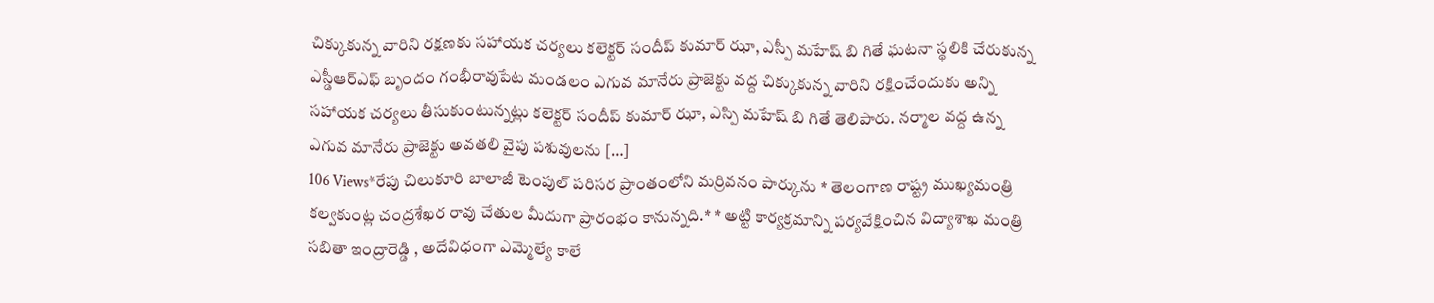చిక్కుకున్న వారిని రక్షణకు సహాయక చర్యలు కలెక్టర్ సందీప్ కుమార్ ఝా, ఎస్పీ మహేష్ బి గితే ఘటనా స్థలికి చేరుకున్న ఎస్డీఆర్ఎఫ్ బృందం గంభీరావుపేట మండలం ఎగువ మానేరు ప్రాజెక్టు వద్ద చిక్కుకున్న వారిని రక్షించేందుకు అన్ని సహాయక చర్యలు తీసుకుంటున్నట్లు కలెక్టర్ సందీప్ కుమార్ ఝా, ఎస్పి మహేష్ బి గితే తెలిపారు. నర్మాల వద్ద ఉన్న ఎగువ మానేరు ప్రాజెక్టు అవతలి వైపు పశువులను […]
106 Views*రేపు చిలుకూరి బాలాజీ టెంపుల్ పరిసర ప్రాంతంలోని మర్రివనం పార్కును * తెలంగాణ రాష్ట్ర ముఖ్యమంత్రి కల్వకుంట్ల చంద్రశేఖర రావు చేతుల మీదుగా ప్రారంభం కానున్నది.* * అట్టి కార్యక్రమాన్ని పర్యవేక్షించిన విద్యాశాఖ మంత్రి సబితా ఇంద్రారెడ్డి , అదేవిధంగా ఎమ్మెల్యే కాలే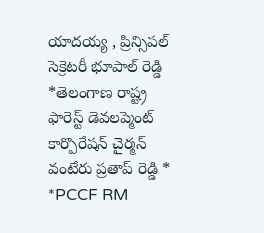యాదయ్య , ప్రిన్సిపల్ సెక్రెటరీ భూపాల్ రెడ్డి *తెలంగాణ రాష్ట్ర ఫారెస్ట్ డెవలప్మెంట్ కార్పొరేషన్ చైర్మన్ వంటేరు ప్రతాప్ రెడ్డి * *PCCF RM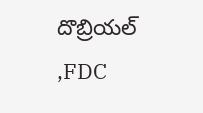దొబ్రియల్ ,FDC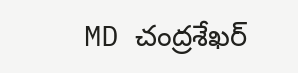MD చంద్రశేఖర్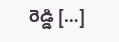రెడ్డి […]